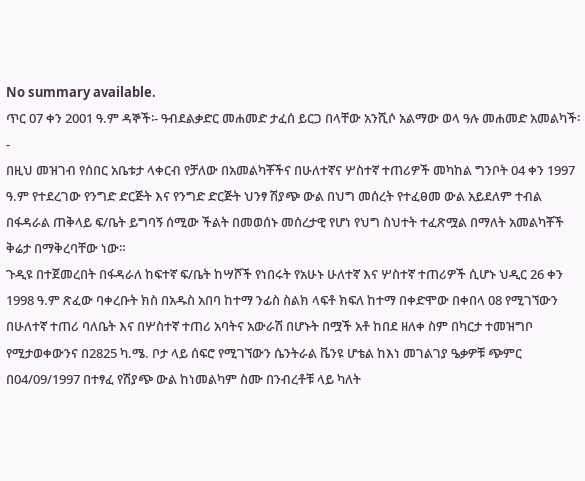No summary available.
ጥር 07 ቀን 2001 ዓ.ም ዳኞች፡- ዓብደልቃድር መሐመድ ታፈሰ ይርጋ በላቸው አንሺሶ አልማው ወላ ዓሉ መሐመድ አመልካች፡-
በዚህ መዝገብ የሰበር አቤቱታ ላቀርብ የቻለው በአመልካቾችና በሁለተኛና ሦስተኛ ተጠሪዎች መካከል ግንቦት 04 ቀን 1997 ዓ.ም የተደረገው የንግድ ድርጅት እና የንግድ ድርጅት ህንፃ ሽያጭ ውል በህግ መሰረት የተፈፀመ ውል አይደለም ተብል በፋዳራል ጠቅላይ ፍ/ቤት ይግባኝ ሰሚው ችልት በመወሰኑ መሰረታዊ የሆነ የህግ ስህተት ተፈጽሟል በማለት አመልካቾች ቅሬታ በማቅረባቸው ነው።
ጉዲዩ በተጀመረበት በፋዳራለ ከፍተኛ ፍ/ቤት ከሣሾች የነበሩት የአሁኑ ሁለተኛ እና ሦስተኛ ተጠሪዎች ሲሆኑ ህዲር 26 ቀን 1998 ዓ.ም ጽፈው ባቀረቡት ክስ በአዱስ አበባ ከተማ ንፊስ ስልክ ላፍቶ ክፍለ ከተማ በቀድሞው በቀበላ 08 የሚገኘውን በሁለተኛ ተጠሪ ባለቤት እና በሦስተኛ ተጠሪ አባትና አውራሽ በሆኑት በሟች አቶ ከበደ ዘለቀ ስም በካርታ ተመዝግቦ የሚታወቀውንና በ2825 ካ.ሜ. ቦታ ላይ ሰፍሮ የሚገኘውን ሴንትራል ቬንዩ ሆቴል ከእነ መገልገያ ዔቃዎቹ ጭምር በ04/09/1997 በተፃፈ የሽያጭ ውል ከነመልካም ስሙ በንብረቶቹ ላይ ካለት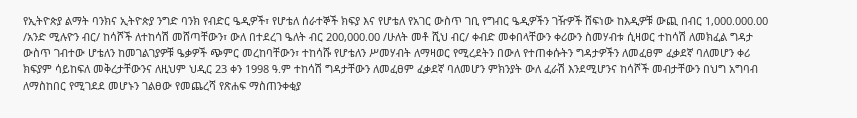የኢትዮጵያ ልማት ባንክና ኢትዮጵያ ንግድ ባንክ የብድር ዔዲዎች፣ የሆቴለ ሰራተኞች ክፍያ እና የሆቴለ የአገር ውስጥ ገቢ የግብር ዔዲዎችን ገዥዎች ሸፍነው ከእዲዎቹ ውጪ በብር 1,000.000.00 /አንድ ሚሉዮን ብር/ ከሳሾች ለተከሳሽ መሸጣቸውን፣ ውለ በተደረገ ዔለት ብር 200,000.00 /ሁለት መቶ ሺህ ብር/ ቀብድ መቀበላቸውን ቀሪውን ስመሃብቱ ሲዛወር ተከሳሽ ለመክፈል ግዳታ ውስጥ ገብተው ሆቴለን ከመገልገያዎቹ ዔቃዎች ጭምር መረከባቸውን፣ ተከሳሹ የሆቴለን ሥመሃብት ለማዛወር የሚረደትን በውለ የተጠቀሱትን ግዳታዎችን ለመፈፀም ፈቃደኛ ባለመሆን ቀሪ ክፍያም ሳይከፍለ መቅረታቸውንና ለዚህም ህዲር 23 ቀን 1998 ዓ.ም ተከሳሽ ግዳታቸውን ለመፈፀም ፈቃደኛ ባለመሆን ምክንያት ውለ ፈራሽ እንደሚሆንና ከሳሾች መብታቸውን በህግ አግባብ ለማስከበር የሚገደደ መሆኑን ገልፀው የመጨረሻ የጽሐፍ ማስጠንቀቂያ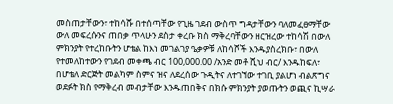መስጠታቸውን፣ ተከሳሹ በተሰጣቸው የጊዜ ገደብ ውስጥ ግዳታቸውን ባለመፈፀማቸው ውለ መፍረሱንና ጠበቃ ጥላሁን ደስታ ቀረቡ ክስ ማቅረባቸውን ዘርዝረው ተከሳሽ በውለ ምክንያት የተረከቡትን ሆቴል ከእነ መገልገያ ዔቃዎቹ ለከሳሾች እንዱያስረክቡ፣ በውለ የተመለከተውን የገደብ መቀጫ ብር 100,000.00 /አንድ መቶ ሺህ ብር/ እንዱከፍለ፣ በሆቴለ ድርጅት መልካም ስምና ዝና ለደረሰው ጉዲትና ለተገኘው ተገቢ ያልሆነ ብልጽግና ወደፉት ክስ የማቅረብ መብታቸው እንዱጠበቅና በክሱ ምክንያት ያወጡትን ወጪና ኪሣራ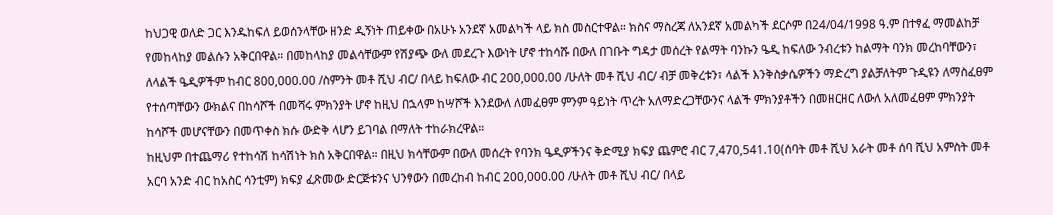ከህጋዊ ወለድ ጋር እንዱከፍለ ይወሰንላቸው ዘንድ ዲኝነት ጠይቀው በአሁኑ አንደኛ አመልካች ላይ ክስ መስርተዋል። ክስና ማስረጃ ለአንደኛ አመልካች ደርሶም በ24/04/1998 ዓ.ም በተፃፈ ማመልከቻ የመከላከያ መልሱን አቅርበዋል። በመከላከያ መልሳቸውም የሽያጭ ውለ መደረጉ እውነት ሆኖ ተከሳሹ በውለ በገቡት ግዳታ መሰረት የልማት ባንኩን ዔዲ ከፍለው ንብረቱን ከልማት ባንክ መረከባቸውን፣ ለላልች ዔዲዎችም ከብር 800,000.00 /ስምንት መቶ ሺህ ብር/ በላይ ከፍለው ብር 200,000.00 /ሁለት መቶ ሺህ ብር/ ብቻ መቅረቱን፣ ላልች እንቅስቃሴዎችን ማድረግ ያልቻለትም ጉዲዩን ለማስፈፀም የተሰጣቸውን ውክልና በከሳሾች በመሻሩ ምክንያት ሆኖ ከዚህ በኋላም ከሣሾች እንደውለ ለመፈፀም ምንም ዓይነት ጥረት አለማድረጋቸውንና ላልች ምክንያቶችን በመዘርዘር ለውለ አለመፈፀም ምክንያት ከሳሾች መሆናቸውን በመጥቀስ ክሱ ውድቅ ላሆን ይገባል በማለት ተከራክረዋል።
ከዚህም በተጨማሪ የተከሳሽ ከሳሽነት ክስ አቅርበዋል። በዚህ ክሳቸውም በውለ መሰረት የባንክ ዔዲዎችንና ቅድሚያ ክፍያ ጨምሮ ብር 7,470,541.10(ሰባት መቶ ሺህ አራት መቶ ሰባ ሺህ አምስት መቶ አርባ አንድ ብር ከአስር ሳንቲም) ክፍያ ፈጽመው ድርጅቱንና ህንፃውን በመረከብ ከብር 200,000.00 /ሁለት መቶ ሺህ ብር/ በላይ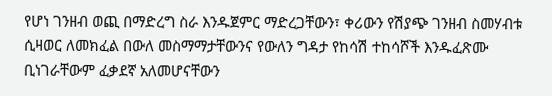የሆነ ገንዘብ ወጪ በማድረግ ስራ እንዱጀምር ማድረጋቸውን፣ ቀሪውን የሽያጭ ገንዘብ ስመሃብቱ ሲዛወር ለመክፈል በውለ መስማማታቸውንና የውለን ግዳታ የከሳሽ ተከሳሾች እንዱፈጽሙ ቢነገራቸውም ፈቃደኛ አለመሆናቸውን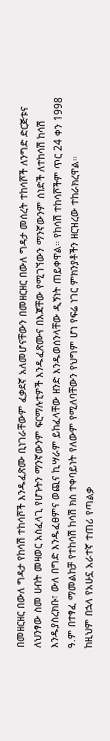በመዘርዘር በውለ ግዳታ የከሳሽ ተከሳሾች እንዱፈጽሙ ቢነገራቸውም ፈቃደኛ አለመሆናቸውን በመዘርዘር በውለ ግዳታ መሰረት ተከሳሾች ለንግድ ድርጅቱና ለህንፃው ስመ ሀብት መዛወር አስፈላጊ የሆኑትን ማንኛውንም ፍርማሉቲዎች እንዱፈጽሙና በእጃቸው የሚገኘውን ማንኛውንም ሰነድች ለተከሳሽ ከሳሽ እንዱያስረክቡ፣ ውለ በግድ እንዱፈፀምና ወጪና ኪሣራም ይከፈላቸው ዘንድ እንዱወሰንላቸው ዲኝነት ጠይቀዋል። የከሳሽ ተከሳሾችም ጥር 24 ቀን 1998 ዓ.ም በተፃፈ ማመልከቻ የተከሳሽ ከሳሽ ክስ ተቀባይነት የለውም የሚለባቸውን የህግም ሆነ የፍሬ ነገር ምክንያቶችን ዘርዝረው ተከራክረዋል።
ከዚህም በኋላ የአሁኗ አራተኛ ተጠሪ የጣልቃ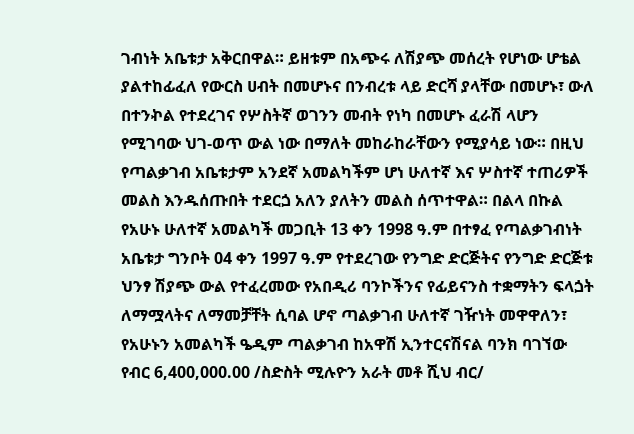ገብነት አቤቱታ አቅርበዋል። ይዘቱም በአጭሩ ለሽያጭ መሰረት የሆነው ሆቴል ያልተከፊፈለ የውርስ ሀብት በመሆኑና በንብረቱ ላይ ድርሻ ያላቸው በመሆኑ፣ ውለ በተንኯል የተደረገና የሦስትኛ ወገንን መብት የነካ በመሆኑ ፈራሽ ላሆን የሚገባው ህገ-ወጥ ውል ነው በማለት መከራከራቸውን የሚያሳይ ነው። በዚህ የጣልቃገብ አቤቱታም አንደኛ አመልካችም ሆነ ሁለተኛ እና ሦስተኛ ተጠሪዎች መልስ እንዱሰጡበት ተደርጏ አለን ያለትን መልስ ሰጥተዋል። በልላ በኩል የአሁኑ ሁለተኛ አመልካች መጋቢት 13 ቀን 1998 ዓ.ም በተፃፈ የጣልቃገብነት አቤቱታ ግንቦት 04 ቀን 1997 ዓ.ም የተደረገው የንግድ ድርጅትና የንግድ ድርጅቱ ህንፃ ሽያጭ ውል የተፈረመው የአበዲሪ ባንኮችንና የፊይናንስ ተቋማትን ፍላጏት ለማሟላትና ለማመቻቸት ሲባል ሆኖ ጣልቃገብ ሁለተኛ ገዥነት መዋዋለን፣ የአሁኑን አመልካች ዔዲም ጣልቃገብ ከአዋሽ ኢንተርናሽናል ባንክ ባገኘው የብር 6,400,000.00 /ስድስት ሚሉዮን አራት መቶ ሺህ ብር/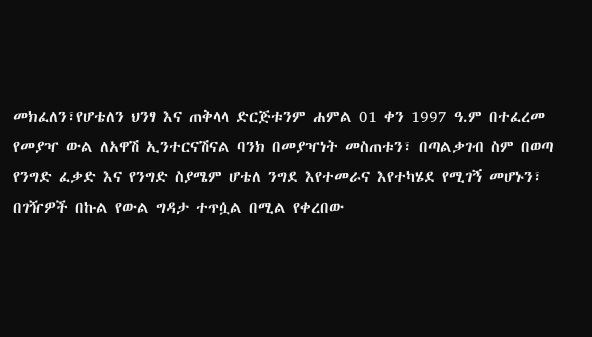መክፈለን፣የሆቴለን ህንፃ እና ጠቅላላ ድርጅቱንም ሐምል 01 ቀን 1997 ዓ.ም በተፈረመ የመያዣ ውል ለአዋሽ ኢንተርናሽናል ባንክ በመያዣነት መስጠቱን፣ በጣልቃገብ ስም በወጣ የንግድ ፈቃድ እና የንግድ ስያሜም ሆቴለ ንግደ እየተመራና እየተካሄደ የሚገኝ መሆኑን፣ በገዥዎች በኩል የውል ግዳታ ተጥሷል በሚል የቀረበው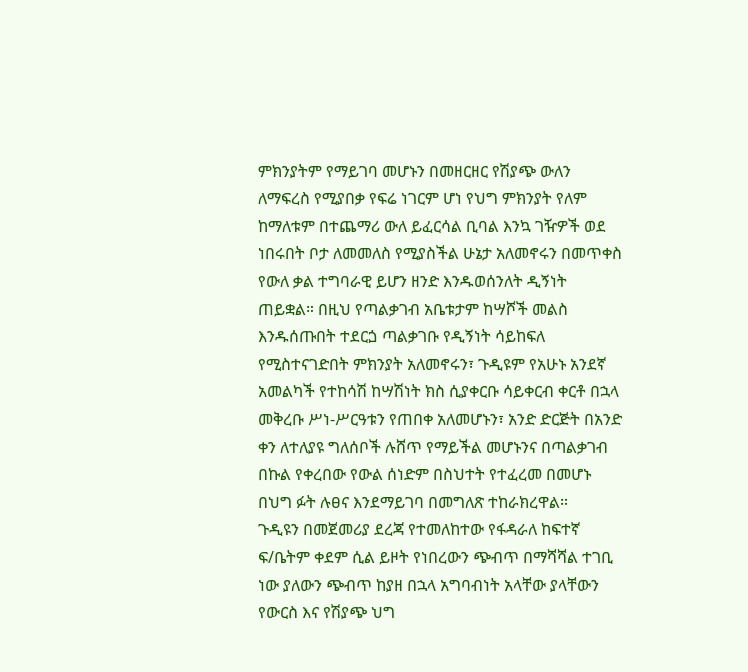ምክንያትም የማይገባ መሆኑን በመዘርዘር የሽያጭ ውለን ለማፍረስ የሚያበቃ የፍሬ ነገርም ሆነ የህግ ምክንያት የለም ከማለቱም በተጨማሪ ውለ ይፈርሳል ቢባል እንኳ ገዥዎች ወደ ነበሩበት ቦታ ለመመለስ የሚያስችል ሁኔታ አለመኖሩን በመጥቀስ የውለ ቃል ተግባራዊ ይሆን ዘንድ እንዱወሰንለት ዲኝነት ጠይቋል። በዚህ የጣልቃገብ አቤቱታም ከሣሾች መልስ እንዱሰጡበት ተደርጏ ጣልቃገቡ የዲኝነት ሳይከፍለ የሚስተናገድበት ምክንያት አለመኖሩን፣ ጉዲዩም የአሁኑ አንደኛ አመልካች የተከሳሽ ከሣሽነት ክስ ሲያቀርቡ ሳይቀርብ ቀርቶ በኋላ መቅረቡ ሥነ-ሥርዓቱን የጠበቀ አለመሆኑን፣ አንድ ድርጅት በአንድ ቀን ለተለያዩ ግለሰቦች ሉሸጥ የማይችል መሆኑንና በጣልቃገብ በኩል የቀረበው የውል ሰነድም በስህተት የተፈረመ በመሆኑ በህግ ፉት ሉፀና እንደማይገባ በመግለጽ ተከራክረዋል።
ጉዲዩን በመጀመሪያ ደረጃ የተመለከተው የፋዳራለ ከፍተኛ ፍ/ቤትም ቀደም ሲል ይዞት የነበረውን ጭብጥ በማሻሻል ተገቢ ነው ያለውን ጭብጥ ከያዘ በኋላ አግባብነት አላቸው ያላቸውን የውርስ እና የሽያጭ ህግ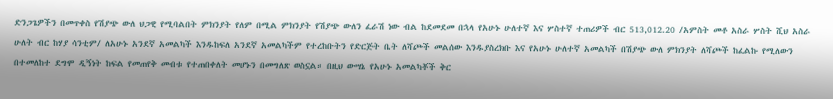ድንጋጌዎችን በመጥቀስ የሽያጭ ውለ ህጋዊ የሚባልበት ምክንያት የለም በሚል ምክንያት የሽያጭ ውለን ፈራሽ ነው ብል ከደመደመ በኋላ የአሁኑ ሁለተኛ እና ሦስተኛ ተጠሪዎች ብር 513,012.20 /አምስት መቶ አስራ ሦስት ሺህ አስራ ሁለት ብር ከሃያ ሳንቲም/ ለአሁኑ አንደኛ አመልካች እንዱከፍለ አንደኛ አመልካችም የተረከቡትን የድርጅት ቤት ለሻጮች መልሰው እንዱያስረክቡ እና የአሁኑ ሁለተኛ አመልካች በሽያጭ ውለ ምክንያት ለሻጮች ከፈልኩ የሚለውን በተመለከተ ደግሞ ዲኝነት ከፍል የመጠየቅ መብቱ የተጠበቀለት መሆኑን በመግለጽ ወስኗል። በዚህ ውሣኔ የአሁኑ አመልካቾች ቅር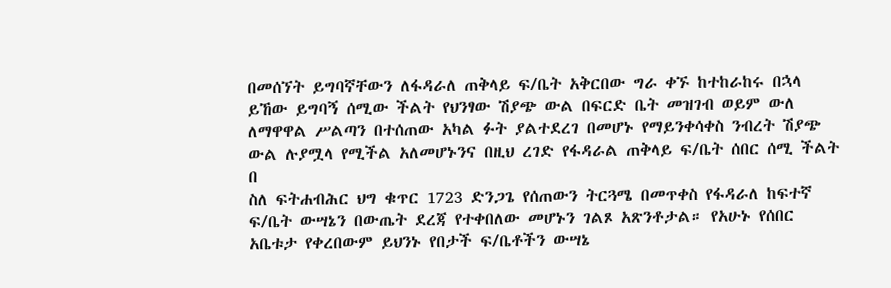በመሰኘት ይግባኛቸውን ለፋዳራለ ጠቅላይ ፍ/ቤት አቅርበው ግራ ቀኙ ከተከራከሩ በኋላ ይኸው ይግባኝ ሰሚው ችልት የህንፃው ሽያጭ ውል በፍርድ ቤት መዝገብ ወይም ውለ ለማዋዋል ሥልጣን በተሰጠው አካል ፉት ያልተደረገ በመሆኑ የማይንቀሳቀስ ንብረት ሽያጭ ውል ሉያሟላ የሚችል አለመሆኑንና በዚህ ረገድ የፋዳራል ጠቅላይ ፍ/ቤት ሰበር ሰሚ ችልት በ
ስለ ፍትሐብሕር ህግ ቁጥር 1723 ድንጋጌ የሰጠውን ትርጓሜ በመጥቀስ የፋዳራለ ከፍተኛ ፍ/ቤት ውሣኔን በውጤት ደረጃ የተቀበለው መሆኑን ገልጾ አጽንቶታል። የአሁኑ የሰበር አቤቱታ የቀረበውም ይህንኑ የበታች ፍ/ቤቶችን ውሣኔ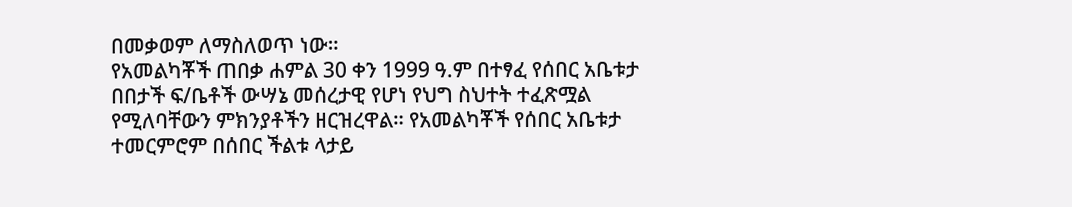በመቃወም ለማስለወጥ ነው።
የአመልካቾች ጠበቃ ሐምል 30 ቀን 1999 ዓ.ም በተፃፈ የሰበር አቤቱታ በበታች ፍ/ቤቶች ውሣኔ መሰረታዊ የሆነ የህግ ስህተት ተፈጽሟል የሚለባቸውን ምክንያቶችን ዘርዝረዋል። የአመልካቾች የሰበር አቤቱታ ተመርምሮም በሰበር ችልቱ ላታይ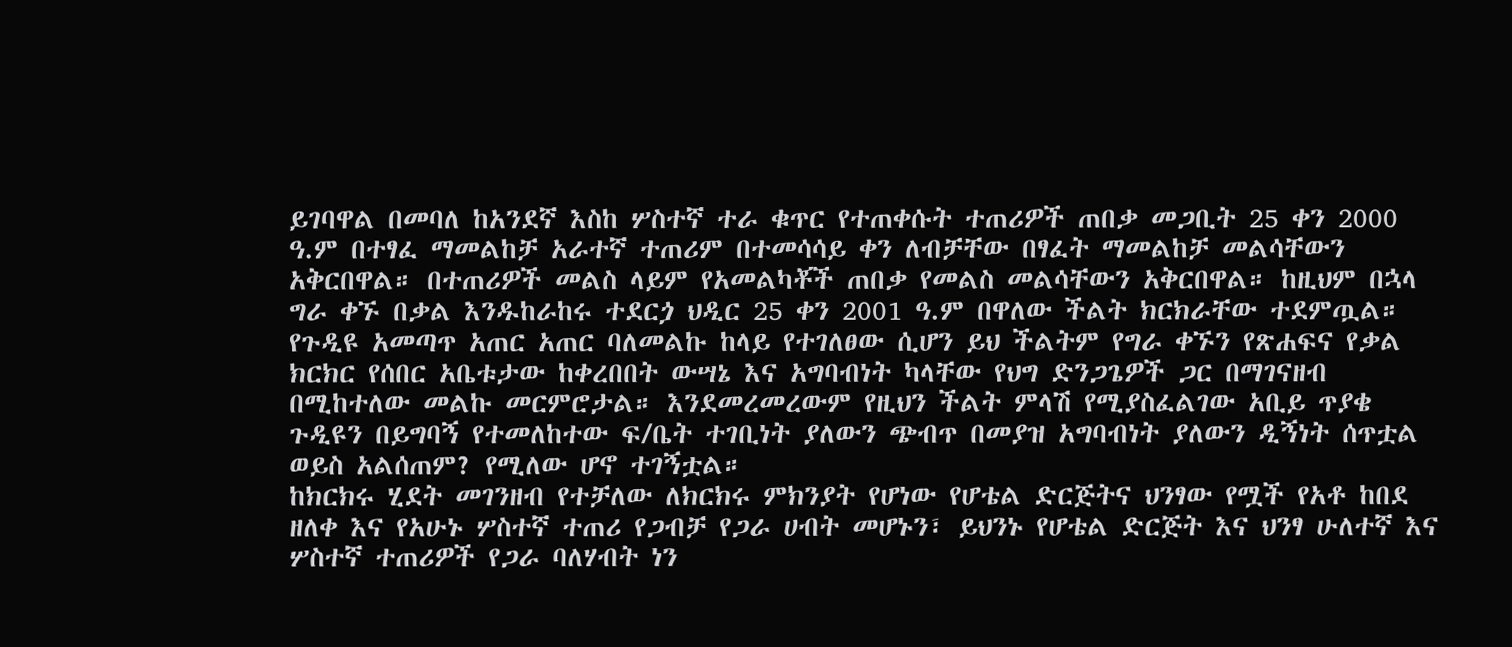ይገባዋል በመባለ ከአንደኛ እስከ ሦስተኛ ተራ ቁጥር የተጠቀሱት ተጠሪዎች ጠበቃ መጋቢት 25 ቀን 2000 ዓ.ም በተፃፈ ማመልከቻ አራተኛ ተጠሪም በተመሳሳይ ቀን ለብቻቸው በፃፈት ማመልከቻ መልሳቸውን አቅርበዋል። በተጠሪዎች መልስ ላይም የአመልካቾች ጠበቃ የመልስ መልሳቸውን አቅርበዋል። ከዚህም በኋላ ግራ ቀኙ በቃል እንዱከራከሩ ተደርጏ ህዲር 25 ቀን 2001 ዓ.ም በዋለው ችልት ክርክራቸው ተደምጧል።
የጉዲዩ አመጣጥ አጠር አጠር ባለመልኩ ከላይ የተገለፀው ሲሆን ይህ ችልትም የግራ ቀኙን የጽሐፍና የቃል ክርክር የሰበር አቤቱታው ከቀረበበት ውሣኔ እና አግባብነት ካላቸው የህግ ድንጋጌዎች ጋር በማገናዘብ በሚከተለው መልኩ መርምሮታል። እንደመረመረውም የዚህን ችልት ምላሽ የሚያስፈልገው አቢይ ጥያቄ ጉዲዩን በይግባኝ የተመለከተው ፍ/ቤት ተገቢነት ያለውን ጭብጥ በመያዝ አግባብነት ያለውን ዲኝነት ሰጥቷል ወይስ አልሰጠም? የሚለው ሆኖ ተገኝቷል።
ከክርክሩ ሂደት መገንዘብ የተቻለው ለክርክሩ ምክንያት የሆነው የሆቴል ድርጅትና ህንፃው የሟች የአቶ ከበደ ዘለቀ እና የአሁኑ ሦስተኛ ተጠሪ የጋብቻ የጋራ ሀብት መሆኑን፣ ይህንኑ የሆቴል ድርጅት እና ህንፃ ሁለተኛ እና ሦስተኛ ተጠሪዎች የጋራ ባለሃብት ነን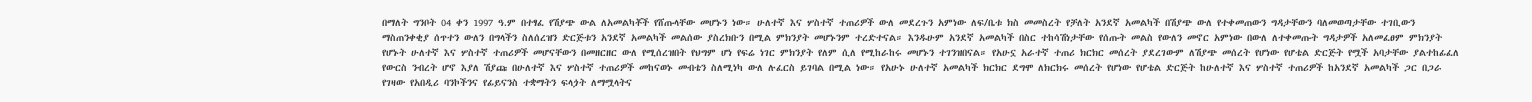በማለት ግንቦት 04 ቀን 1997 ዓ.ም በተፃፈ የሽያጭ ውል ለአመልካቾች የሸጡላቸው መሆኑን ነው። ሁለተኛ እና ሦስተኛ ተጠሪዎች ውለ መደረጉን አምነው ለፍ/ቤቱ ክስ መመስረት የቻለት አንደኛ አመልካች በሽያጭ ውለ የተቀመጠውን ግዳታቸውን ባለመወጣታቸው ተገቢውን ማስጠንቀቂያ ሰጥተን ውለን በግላችን ስለሰረዝን ድርጅቱን አንደኛ አመልካች መልሰው ያስረክቡን በሚል ምክንያት መሆኑንም ተረድተናል። እንዱሁም አንደኛ አመልካች በስር ተከሳሽነታቸው የሰጡት መልስ የውለን መኖር አምነው በውለ ለተቀመጡት ግዳታዎች አለመፈፀም ምክንያት የሆኑት ሁለተኛ እና ሦስተኛ ተጠሪዎች መሆናቸውን በመዘርዘር ውለ የሚሰረዝበት የህግም ሆነ የፍሬ ነገር ምክንያት የለም ሲለ የሚከራከሩ መሆኑን ተገንዝበናል። የአሁኗ አራተኛ ተጠሪ ክርክር መሰረት ያደረገውም ለሽያጭ መሰረት የሆነው የሆቴል ድርጅት የሟች አባታቸው ያልተከፊፈለ የውርስ ንብረት ሆኖ እያለ ሽያጩ በሁለተኛ እና ሦስተኛ ተጠሪዎች መከናወኑ መብቴን ስለሚነካ ውለ ሉፈርስ ይገባል በሚል ነው። የአሁኑ ሁለተኛ አመልካች ክርክር ደግሞ ለክርክሩ መሰረት የሆነው የሆቴል ድርጅት ከሁለተኛ እና ሦስተኛ ተጠሪዎች ከአንደኛ አመልካች ጋር በጋራ የገዛው የአበዲሪ ባንኮችንና የፊይናንስ ተቋማትን ፍላጏት ለማሟላትና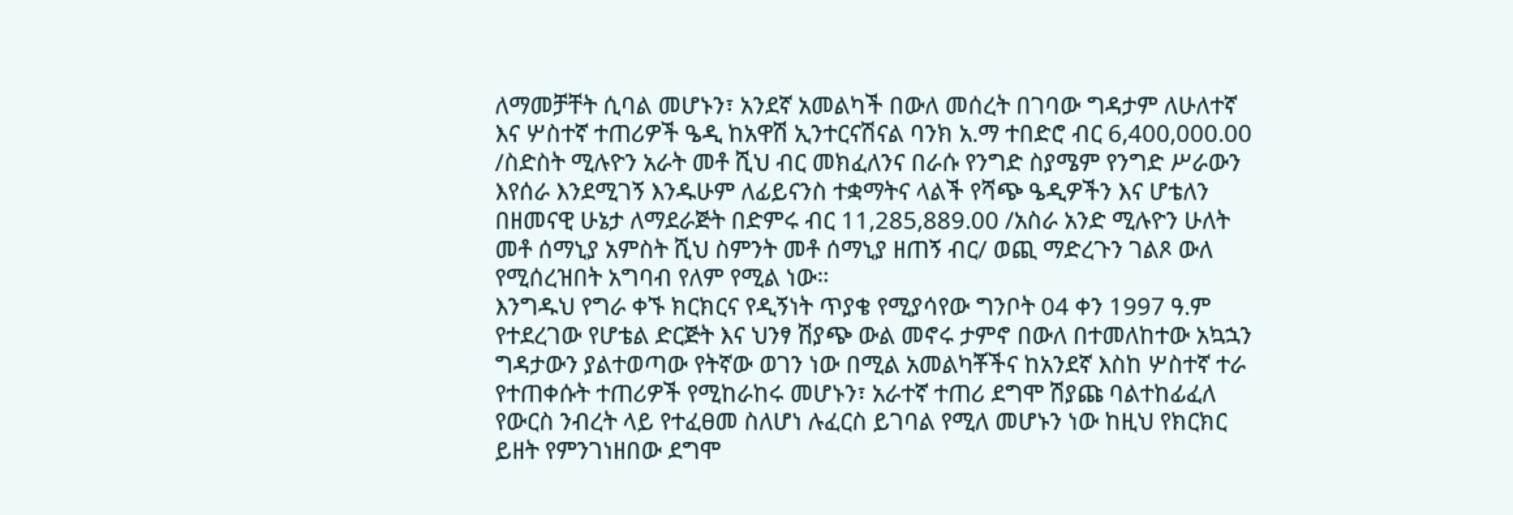ለማመቻቸት ሲባል መሆኑን፣ አንደኛ አመልካች በውለ መሰረት በገባው ግዳታም ለሁለተኛ እና ሦስተኛ ተጠሪዎች ዔዲ ከአዋሽ ኢንተርናሽናል ባንክ አ.ማ ተበድሮ ብር 6,400,000.00 /ስድስት ሚሉዮን አራት መቶ ሺህ ብር መክፈለንና በራሱ የንግድ ስያሜም የንግድ ሥራውን እየሰራ እንደሚገኝ እንዱሁም ለፊይናንስ ተቋማትና ላልች የሻጭ ዔዲዎችን እና ሆቴለን በዘመናዊ ሁኔታ ለማደራጅት በድምሩ ብር 11,285,889.00 /አስራ አንድ ሚሉዮን ሁለት መቶ ሰማኒያ አምስት ሺህ ስምንት መቶ ሰማኒያ ዘጠኝ ብር/ ወጪ ማድረጉን ገልጾ ውለ የሚሰረዝበት አግባብ የለም የሚል ነው።
እንግዱህ የግራ ቀኙ ክርክርና የዲኝነት ጥያቄ የሚያሳየው ግንቦት 04 ቀን 1997 ዓ.ም የተደረገው የሆቴል ድርጅት እና ህንፃ ሽያጭ ውል መኖሩ ታምኖ በውለ በተመለከተው አኳኋን ግዳታውን ያልተወጣው የትኛው ወገን ነው በሚል አመልካቾችና ከአንደኛ እስከ ሦስተኛ ተራ የተጠቀሱት ተጠሪዎች የሚከራከሩ መሆኑን፣ አራተኛ ተጠሪ ደግሞ ሽያጩ ባልተከፊፈለ የውርስ ንብረት ላይ የተፈፀመ ስለሆነ ሉፈርስ ይገባል የሚለ መሆኑን ነው ከዚህ የክርክር ይዘት የምንገነዘበው ደግሞ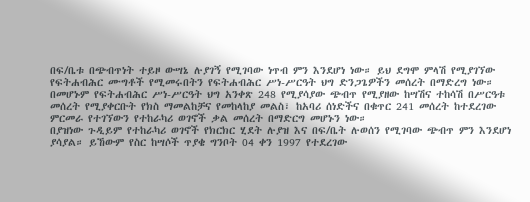በፍ/ቤቱ በጭብጥነት ተይዞ ውሣኔ ሉያገኝ የሚገባው ነጥብ ምን እንደሆነ ነው። ይህ ደግሞ ምላሽ የሚያገኘው የፍትሐብሕር ሙግቶች የሚመሩበትን የፍትሐብሕር ሥነ-ሥርዓት ህግ ድንጋጌዎችን መሰረት በማድረግ ነው። በመሆኑም የፍትሐብሕር ሥነ-ሥርዓት ህግ አንቀጽ 248 የሚያሳያው ጭብጥ የሚያዘው ከሣሽና ተከሳሽ በሥርዓቱ መሰረት የሚያቀርቡት የክስ ማመልከቻና የመከላከያ መልስ፣ ከአባሪ ሰነድችና በቁጥር 241 መሰረት ከተደረገው ምርመራ የተገኘውን የተከራካሪ ወገኖች ቃል መሰረት በማድርግ መሆኑን ነው።
በያዝነው ጉዲይም የተከራካሪ ወገኖች የክርክር ሂደት ሉያዝ እና በፍ/ቤት ሉወሰን የሚገባው ጭብጥ ምን እንደሆነ ያሳያል። ይኸውም የስር ከሣሶች ጥያቄ ግንቦት 04 ቀን 1997 የተደረገው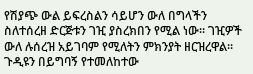የሽያጭ ውል ይፍረስልን ሳይሆን ውለ በግላችን ስለተሰረዘ ድርጅቱን ገዢ ያስረክበን የሚል ነው። ገዢዎች ውለ ሉሰረዝ አይገባም የሚለትን ምክንያት ዘርዝረዋል። ጉዲዩን በይግባኝ የተመለከተው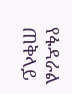የፋዳራል ጠቅላይ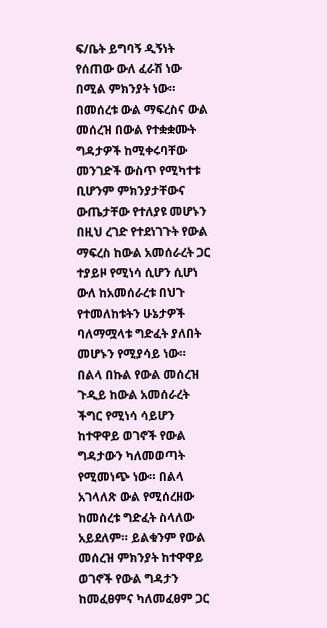ፍ/ቤት ይግባኝ ዲኝነት የሰጠው ውለ ፈራሽ ነው በሚል ምክንያት ነው።
በመሰረቱ ውል ማፍረስና ውል መሰረዝ በውል የተቋቋሙት ግዳታዎች ከሚቀሩባቸው መንገድች ውስጥ የሚካተቱ ቢሆንም ምክንያታቸውና ውጤታቸው የተለያዩ መሆኑን በዚህ ረገድ የተደነገጉት የውል ማፍረስ ከውል አመሰራረት ጋር ተያይዞ የሚነሳ ሲሆን ሲሆነ ውለ ከአመሰራረቱ በህጉ የተመለከቱትን ሁኔታዎች ባለማሟላቱ ግድፈት ያለበት መሆኑን የሚያሳይ ነው። በልላ በኩል የውል መሰረዝ ጉዲይ ከውል አመሰራረት ችግር የሚነሳ ሳይሆን ከተዋዋይ ወገኖች የውል ግዳታውን ካለመወጣት የሚመነጭ ነው። በልላ አገላለጽ ውል የሚሰረዘው ከመሰረቱ ግድፈት ስላለው አይደለም። ይልቁንም የውል መሰረዝ ምክንያት ከተዋዋይ ወገኖች የውል ግዳታን ከመፈፀምና ካለመፈፀም ጋር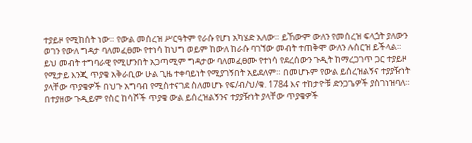ተያይዞ የሚከሰት ነው። የውል መሰረዝ ሥርዓትም የራሱ የሆነ አካሄድ አለው። ይኸውም ውለን የመሰረዝ ፍላጏት ያለውን ወገን የውለ ግዳታ ባለመፈፀሙ የተነሳ ከህግ ወይም ከውለ ከራሱ ባገኘው መብት ተጠቅሞ ውለን ሉሰርዝ ይችላል።
ይህ መብት ተግባራዊ የሚሆንበት አጋጣሚም ግዳታው ባለመፈፀሙ የተነሳ የደረሰውን ጉዲት ከማረጋገጥ ጋር ተያይዞ የሚታይ እንጂ ጥያቄ አቅራቢው ሁል ጊዜ ተቀባይነት የሚያገኝበት አይደለም። በመሆኑም የውል ይሰረዝልኝና ተያያዥነት ያላቸው ጥያቄዎች በህጉ አግባብ የሚስተናገደ ስለመሆኑ የፍ/ብ/ህ/ቁ. 1784 እና ተከታዮቹ ድንጋጌዎች ያስገነዝባለ። በተያዘው ጉዲይም የስር ከሳሾች ጥያቄ ውል ይሰረዝልኝንና ተያያዥነት ያላቸው ጥያቄዎች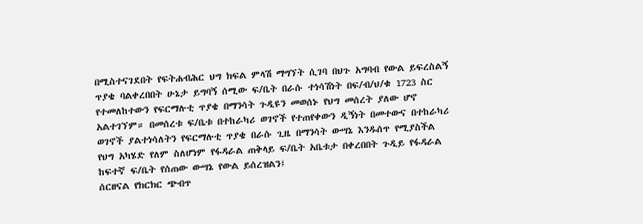በሚስተናገደበት የፍትሐብሕር ህግ ክፍል ምላሽ ማግኘት ሲገባ በህጉ አግባብ የውል ይፍረስልኝ ጥያቄ ባልቀረበበት ሁኔታ ይግባኝ ሰሚው ፍ/ቤት በራሱ ተነሳሽነት በፍ/ብ/ህ/ቁ 1723 ስር የተመለከተውን የፍርማሉቲ ጥያቄ በማንሳት ጉዲዩን መወሰኑ የህግ መሰረት ያለው ሆኖ አልተገኘም። በመሰረቱ ፍ/ቤቱ በተከራካሪ ወገኖች የተጠየቀውን ዲኝነት በመተውና በተከራካሪ ወገኖች ያልተነሳለትን የፍርማሉቲ ጥያቄ በራሱ ጊዜ በማንሳት ውሣኔ እንዱሰጥ የሚያስችል የህግ አካሄድ የለም ስለሆነም የፋዳራል ጠቅላይ ፍ/ቤት አቤቱታ በቀረበበት ጉዲይ የፋዳራል ከፍተኛ ፍ/ቤት የሰጠው ውሣኔ የውል ይሰረዝልን፤
ሰርዘናል የክርክር ጭብጥ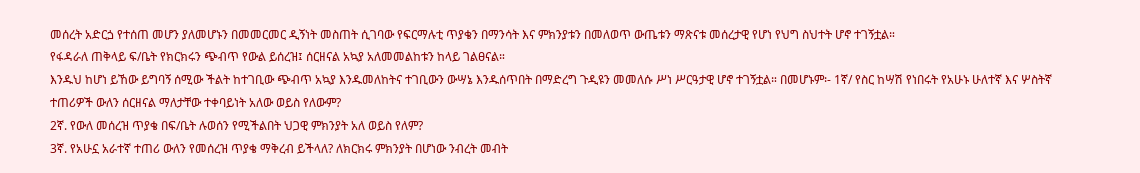መሰረት አድርጏ የተሰጠ መሆን ያለመሆኑን በመመርመር ዲኝነት መስጠት ሲገባው የፍርማሉቲ ጥያቄን በማንሳት እና ምክንያቱን በመለወጥ ውጤቱን ማጽናቱ መሰረታዊ የሆነ የህግ ስህተት ሆኖ ተገኝቷል።
የፋዳራለ ጠቅላይ ፍ/ቤት የክርክሩን ጭብጥ የውል ይሰረዝ፤ ሰርዘናል አኳያ አለመመልከቱን ከላይ ገልፀናል።
እንዱህ ከሆነ ይኸው ይግባኝ ሰሚው ችልት ከተገቢው ጭብጥ አኳያ እንዱመለከትና ተገቢውን ውሣኔ እንዱሰጥበት በማድረግ ጉዲዩን መመለሱ ሥነ ሥርዓታዊ ሆኖ ተገኝቷል። በመሆኑም፡- 1ኛ/ የስር ከሣሽ የነበሩት የአሁኑ ሁለተኛ እና ሦስትኛ ተጠሪዎች ውለን ሰርዘናል ማለታቸው ተቀባይነት አለው ወይስ የለውም?
2ኛ. የውለ መሰረዝ ጥያቄ በፍ/ቤት ሉወሰን የሚችልበት ህጋዊ ምክንያት አለ ወይስ የለም?
3ኛ. የአሁኗ አራተኛ ተጠሪ ውለን የመሰረዝ ጥያቄ ማቅረብ ይችላለ? ለክርክሩ ምክንያት በሆነው ንብረት መብት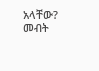አላቸው? መብት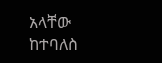አላቸው ከተባለስ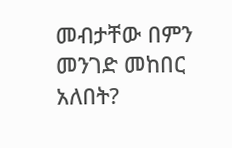መብታቸው በምን መንገድ መከበር አለበት?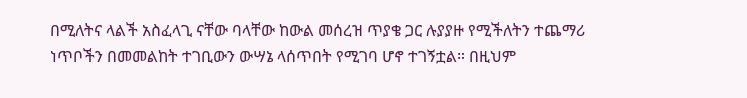በሚለትና ላልች አስፈላጊ ናቸው ባላቸው ከውል መሰረዝ ጥያቄ ጋር ሉያያዙ የሚችለትን ተጨማሪ ነጥቦችን በመመልከት ተገቢውን ውሣኔ ላሰጥበት የሚገባ ሆኖ ተገኝቷል። በዚህም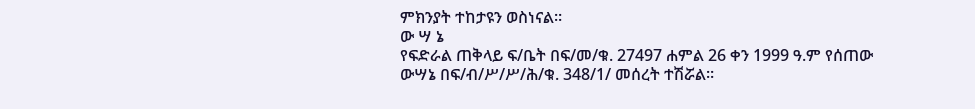ምክንያት ተከታዩን ወስነናል።
ው ሣ ኔ
የፍድራል ጠቅላይ ፍ/ቤት በፍ/መ/ቁ. 27497 ሐምል 26 ቀን 1999 ዓ.ም የሰጠው ውሣኔ በፍ/ብ/ሥ/ሥ/ሕ/ቁ. 348/1/ መሰረት ተሽሯል።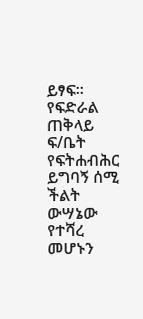ይፃፍ።
የፍድራል ጠቅላይ ፍ/ቤት የፍትሐብሕር ይግባኝ ሰሚ ችልት ውሣኔው የተሻረ መሆኑን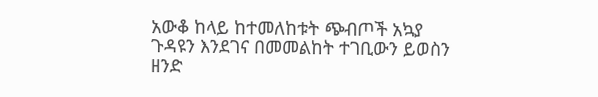አውቆ ከላይ ከተመለከቱት ጭብጦች አኳያ ጉዳዩን እንደገና በመመልከት ተገቢውን ይወስን ዘንድ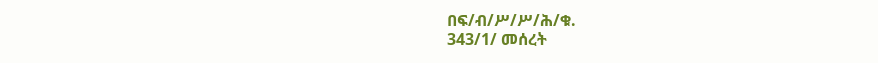በፍ/ብ/ሥ/ሥ/ሕ/ቁ.
343/1/ መሰረት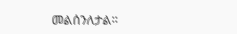መልሰንለታል።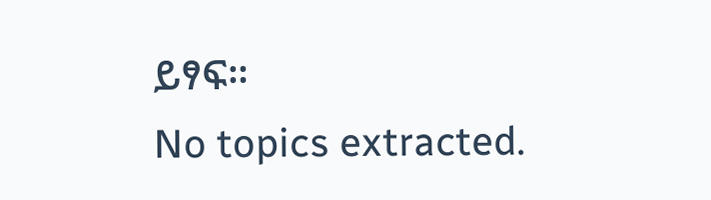ይፃፍ።
No topics extracted.